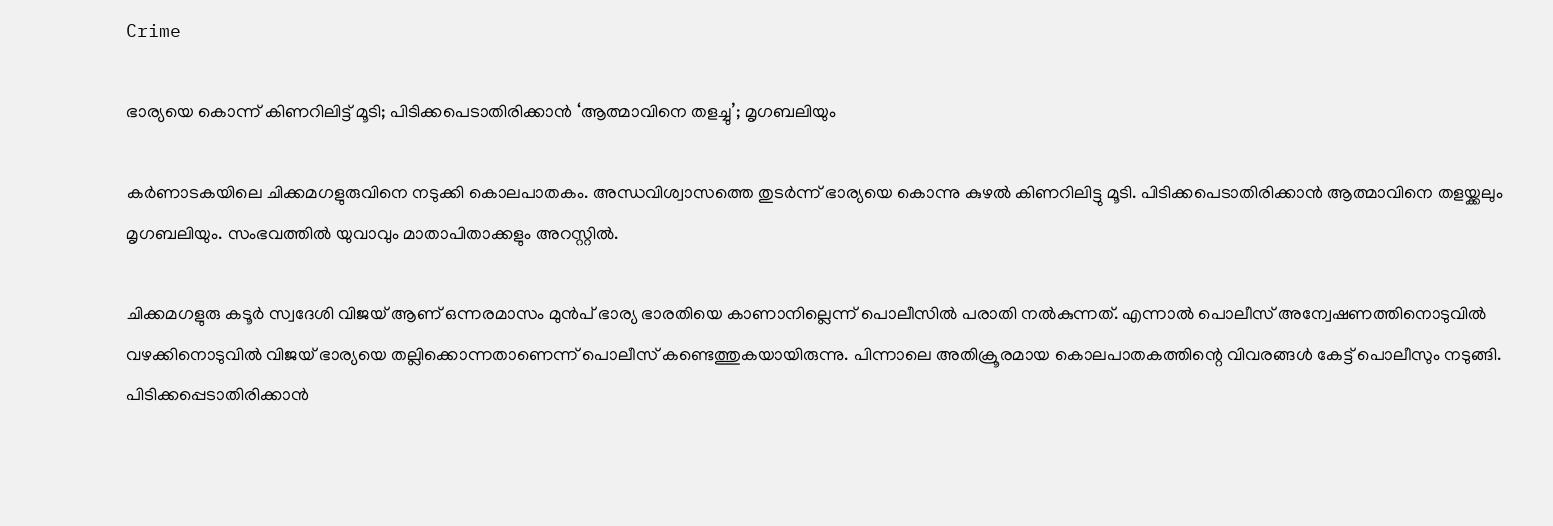Crime

ഭാര്യയെ കൊന്ന് കിണറിലിട്ട് മൂടി; പിടിക്കപെടാതിരിക്കാന്‍ ‘ആത്മാവിനെ തളച്ചു’; മൃഗബലിയും

കര്‍ണാടകയിലെ ചിക്കമഗളുരുവിനെ നടുക്കി കൊലപാതകം. അന്ധവിശ്വാസത്തെ തുടര്‍ന്ന് ഭാര്യയെ കൊന്നു കുഴല്‍ കിണറിലിട്ടു മൂടി. പിടിക്കപെടാതിരിക്കാന്‍ ആത്മാവിനെ തളയ്ക്കലും മൃഗബലിയും. സംഭവത്തില്‍ യുവാവും മാതാപിതാക്കളും അറസ്റ്റില്‍.

ചിക്കമഗളുരു കടൂര്‍ സ്വദേശി വിജയ് ആണ് ഒന്നരമാസം മുന്‍പ് ഭാര്യ ഭാരതിയെ കാണാനില്ലെന്ന് പൊലീസില്‍ പരാതി നല്‍കുന്നത്. എന്നാല്‍ പൊലീസ് അന്വേഷണത്തിനൊടുവില്‍ വഴക്കിനൊടുവില്‍ വിജയ് ഭാര്യയെ തല്ലിക്കൊന്നതാണെന്ന് പൊലീസ് കണ്ടെത്തുകയായിരുന്നു. പിന്നാലെ അതിക്രൂരമായ കൊലപാതകത്തിന്റെ വിവരങ്ങള്‍ കേട്ട് പൊലീസും നടുങ്ങി. പിടിക്കപ്പെടാതിരിക്കാന്‍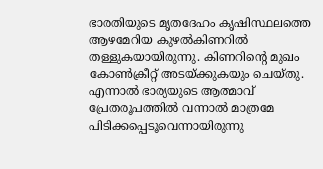ഭാരതിയുടെ മൃതദേഹം കൃഷിസ്ഥലത്തെ ആഴമേറിയ കുഴല്‍കിണറില്‍ തള്ളുകയായിരുന്നു. കിണറിന്റെ മുഖം കോണ്‍ക്രീറ്റ് അടയ്ക്കുകയും ചെയ്തു.
എന്നാല്‍ ഭാര്യയുടെ ആത്മാവ് പ്രേതരൂപത്തിൽ വന്നാൽ മാത്രമേ പിടിക്കപ്പെടൂവെന്നായിരുന്നു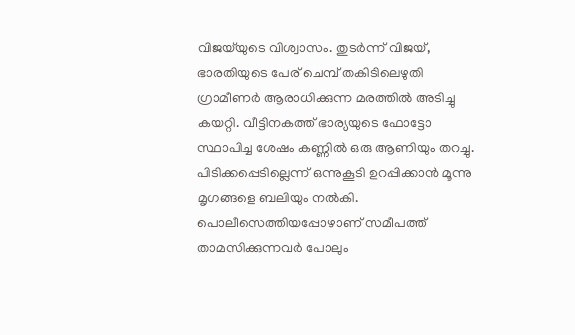വിജയ്‌യുടെ വിശ്വാസം. തുടര്‍ന്ന് വിജയ്, ഭാരതിയുടെ പേര് ചെമ്പ് തകിടിലെഴുതി ഗ്രാമീണര്‍ ആരാധിക്കുന്ന മരത്തിൽ അടിച്ചു കയറ്റി. വീട്ടിനകത്ത് ഭാര്യയുടെ ഫോട്ടോ സ്ഥാപിച്ച ശേഷം കണ്ണിൽ ഒരു ആണിയും തറച്ചു. പിടിക്കപ്പെടില്ലെന്ന് ഒന്നുകൂടി ഉറപ്പിക്കാൻ മൂന്നു മൃഗങ്ങളെ ബലിയും നൽകി. പൊലീസെത്തിയപ്പോഴാണ് സമീപത്ത് താമസിക്കുന്നവർ പോലും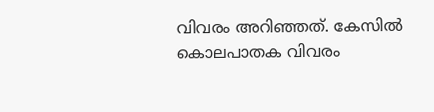വിവരം അറിഞ്ഞത്. കേസില്‍ കൊലപാതക വിവരം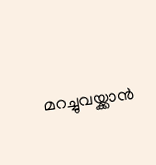മറച്ചുവയ്ക്കാൻ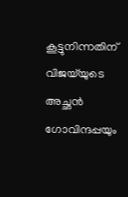കൂട്ടുനിന്നതിന് വിജയ്‌യുടെ അച്ഛൻ ഗോവിന്ദപ്പയും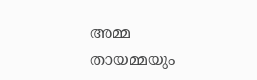അമ്മ തായമ്മയും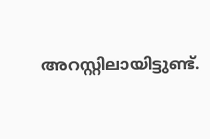അറസ്റ്റിലായിട്ടുണ്ട്.